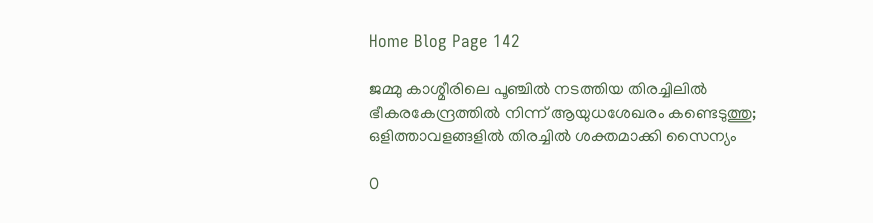Home Blog Page 142

ജമ്മു കാശ്മീരിലെ പൂഞ്ചിൽ നടത്തിയ തിരച്ചിലിൽ ഭീകരകേന്ദ്രത്തിൽ നിന്ന് ആയുധശേഖരം കണ്ടെടുത്തു; ഒളിത്താവളങ്ങളിൽ തിരച്ചിൽ ശക്തമാക്കി സൈന്യം

0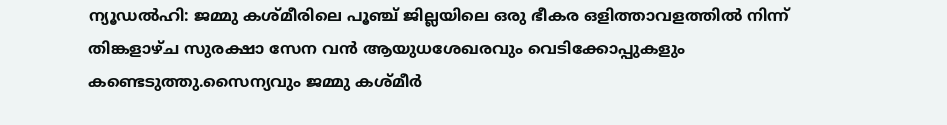ന്യൂഡൽഹി: ജമ്മു കശ്മീരിലെ പൂഞ്ച് ജില്ലയിലെ ഒരു ഭീകര ഒളിത്താവളത്തിൽ നിന്ന് തിങ്കളാഴ്ച സുരക്ഷാ സേന വൻ ആയുധശേഖരവും വെടിക്കോപ്പുകളും കണ്ടെടുത്തു.സൈന്യവും ജമ്മു കശ്മീർ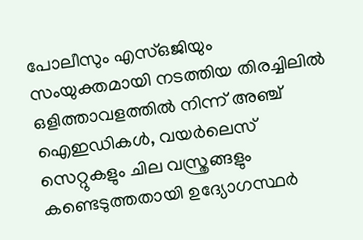പോലീസും എസ്‌ഒജിയും സംയുക്തമായി നടത്തിയ തിരച്ചിലിൽ ഒളിത്താവളത്തിൽ നിന്ന് അഞ്ച് ഐഇഡികൾ, വയർലെസ് സെറ്റുകളും ചില വസ്ത്രങ്ങളും കണ്ടെടുത്തതായി ഉദ്യോഗസ്ഥർ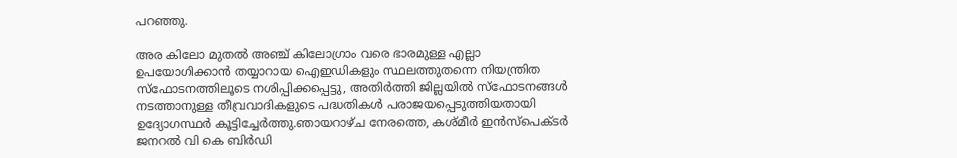പറഞ്ഞു.

അര കിലോ മുതൽ അഞ്ച് കിലോഗ്രാം വരെ ഭാരമുള്ള എല്ലാ ഉപയോഗിക്കാൻ തയ്യാറായ ഐഇഡികളും സ്ഥലത്തുതന്നെ നിയന്ത്രിത സ്ഫോടനത്തിലൂടെ നശിപ്പിക്കപ്പെട്ടു, അതിർത്തി ജില്ലയിൽ സ്ഫോടനങ്ങൾ നടത്താനുള്ള തീവ്രവാദികളുടെ പദ്ധതികൾ പരാജയപ്പെടുത്തിയതായി ഉദ്യോഗസ്ഥർ കൂട്ടിച്ചേർത്തു.ഞായറാഴ്ച നേരത്തെ, കശ്മീർ ഇൻസ്പെക്ടർ ജനറൽ വി കെ ബിർഡി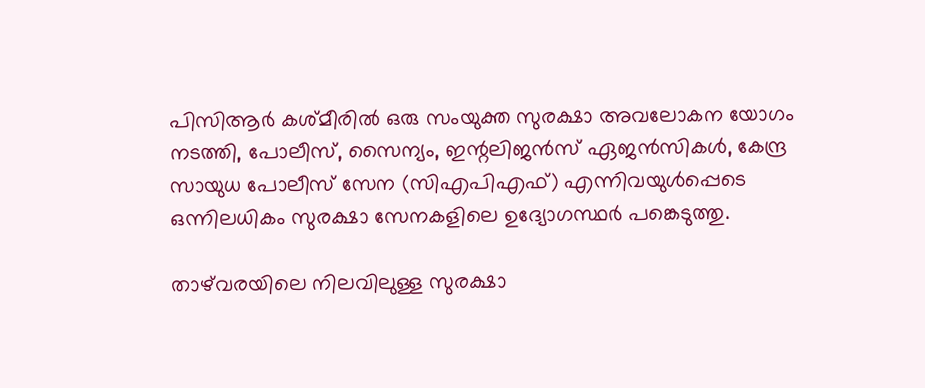പിസിആർ കശ്മീരിൽ ഒരു സംയുക്ത സുരക്ഷാ അവലോകന യോഗം നടത്തി, പോലീസ്, സൈന്യം, ഇന്റലിജൻസ് ഏജൻസികൾ, കേന്ദ്ര സായുധ പോലീസ് സേന (സിഎപിഎഫ്) എന്നിവയുൾപ്പെടെ ഒന്നിലധികം സുരക്ഷാ സേനകളിലെ ഉദ്യോഗസ്ഥർ പങ്കെടുത്തു.

താഴ്‌വരയിലെ നിലവിലുള്ള സുരക്ഷാ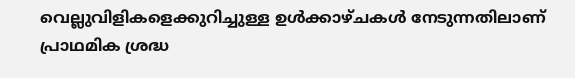വെല്ലുവിളികളെക്കുറിച്ചുള്ള ഉൾക്കാഴ്ചകൾ നേടുന്നതിലാണ് പ്രാഥമിക ശ്രദ്ധ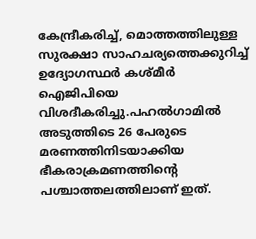കേന്ദ്രീകരിച്ച്, മൊത്തത്തിലുള്ള സുരക്ഷാ സാഹചര്യത്തെക്കുറിച്ച് ഉദ്യോഗസ്ഥർ കശ്മീർ ഐജിപിയെ വിശദീകരിച്ചു.പഹൽഗാമിൽ അടുത്തിടെ 26 പേരുടെ മരണത്തിനിടയാക്കിയ ഭീകരാക്രമണത്തിന്റെ പശ്ചാത്തലത്തിലാണ് ഇത്.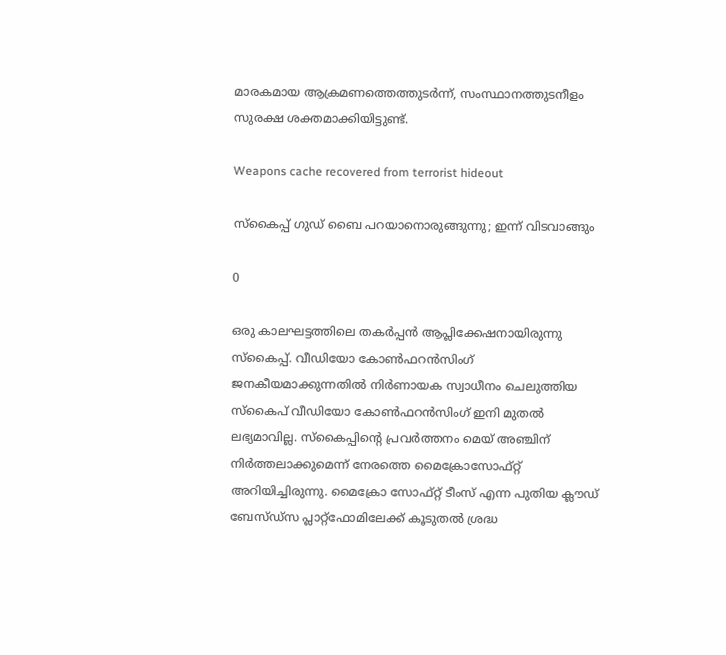മാരകമായ ആക്രമണത്തെത്തുടർന്ന്, സംസ്ഥാനത്തുടനീളം സുരക്ഷ ശക്തമാക്കിയിട്ടുണ്ട്.

Weapons cache recovered from terrorist hideout

സ്കൈപ്പ് ഗുഡ് ബൈ പറയാനൊരുങ്ങുന്നു; ഇന്ന് വിടവാങ്ങും

0

ഒരു കാലഘട്ടത്തിലെ തകർപ്പൻ ആപ്ലിക്കേഷനായിരുന്നു സ്കൈപ്പ്. വീഡിയോ കോണ്‍ഫറന്‍സിംഗ് ജനകീയമാക്കുന്നതില്‍ നിര്‍ണായക സ്വാധീനം ചെലുത്തിയ സ്‌കൈപ് വീഡിയോ കോണ്‍ഫറന്‍സിംഗ് ഇനി മുതല്‍ ലഭ്യമാവില്ല. സ്‌കൈപ്പിന്റെ പ്രവര്‍ത്തനം മെയ് അഞ്ചിന് നിര്‍ത്തലാക്കുമെന്ന് നേരത്തെ മൈക്രോസോഫ്റ്റ് അറിയിച്ചിരുന്നു. മൈക്രോ സോഫ്റ്റ് ടീംസ് എന്ന പുതിയ ക്ലൗഡ് ബേസ്ഡ്‌സ പ്ലാറ്റ്‌ഫോമിലേക്ക് കൂടുതല്‍ ശ്രദ്ധ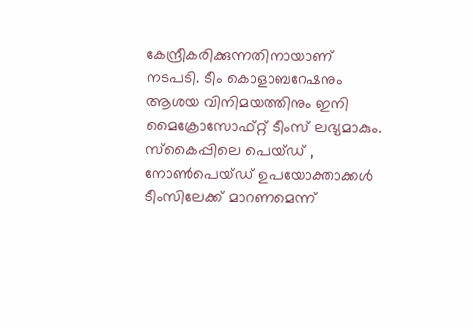കേന്ദ്രീകരിക്കുന്നതിനായാണ് നടപടി. ടീം കൊളാബറേഷനും ആശയ വിനിമയത്തിനും ഇനി മൈക്രോസോഫ്റ്റ് ടീംസ് ലഭ്യമാകും. സ്‌കൈപ്പിലെ പെയ്ഡ് , നോണ്‍പെയ്ഡ് ഉപയോക്താക്കള്‍ ടീംസിലേക്ക് മാറണമെന്ന്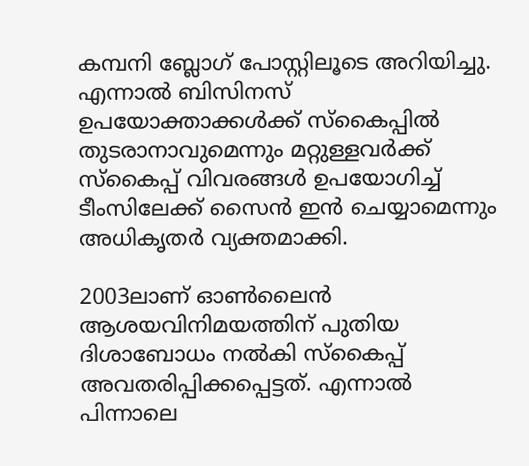കമ്പനി ബ്ലോഗ് പോസ്റ്റിലൂടെ അറിയിച്ചു. എന്നാല്‍ ബിസിനസ് ഉപയോക്താക്കള്‍ക്ക് സ്‌കൈപ്പില്‍ തുടരാനാവുമെന്നും മറ്റുള്ളവര്‍ക്ക് സ്‌കൈപ്പ് വിവരങ്ങള്‍ ഉപയോഗിച്ച് ടീംസിലേക്ക് സൈന്‍ ഇന്‍ ചെയ്യാമെന്നും അധികൃതര്‍ വ്യക്തമാക്കി.

2003ലാണ് ഓണ്‍ലൈന്‍ ആശയവിനിമയത്തിന് പുതിയ ദിശാബോധം നല്‍കി സ്‌കൈപ്പ് അവതരിപ്പിക്കപ്പെട്ടത്. എന്നാല്‍ പിന്നാലെ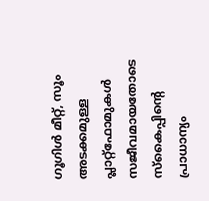ഗൂഗിള്‍ മീറ്റ്, സൂം അടക്കമുള്ള പ്ലാറ്റ്‌ഫോമുകള്‍ സജീവമായതോടെ സ്‌കൈപ്പിന്റെ പ്രാധാന്യം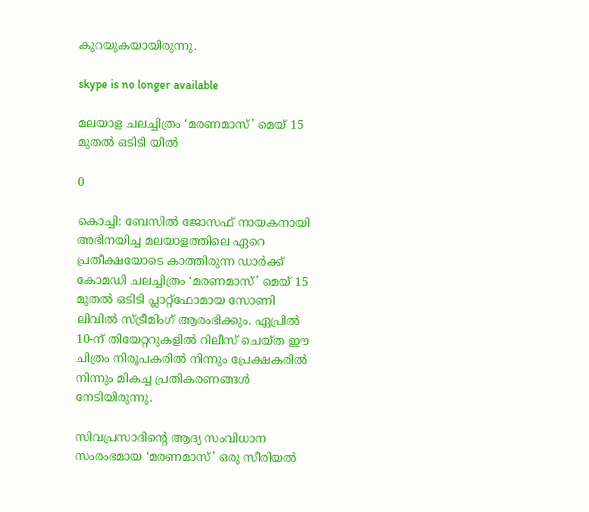കുറയുകയായിരുന്നു.

skype is no longer available

മലയാള ചലച്ചിത്രം ‘മരണമാസ്’ മെയ് 15 മുതൽ ഒടിടി യിൽ

0

കൊച്ചി: ബേസിൽ ജോസഫ് നായകനായി അഭിനയിച്ച മലയാളത്തിലെ ഏറെ പ്രതീക്ഷയോടെ കാത്തിരുന്ന ഡാർക്ക് കോമഡി ചലച്ചിത്രം ‘മരണമാസ്’ മെയ് 15 മുതൽ ഒടിടി പ്ലാറ്റ്‌ഫോമായ സോണി ലിവിൽ സ്ട്രീമിംഗ് ആരംഭിക്കും. ഏപ്രിൽ 10-ന് തിയേറ്ററുകളിൽ റിലീസ് ചെയ്ത ഈ ചിത്രം നിരൂപകരിൽ നിന്നും പ്രേക്ഷകരിൽ നിന്നും മികച്ച പ്രതികരണങ്ങൾ നേടിയിരുന്നു.

സിവപ്രസാദിന്റെ ആദ്യ സംവിധാന സംരംഭമായ ‘മരണമാസ്’ ഒരു സീരിയൽ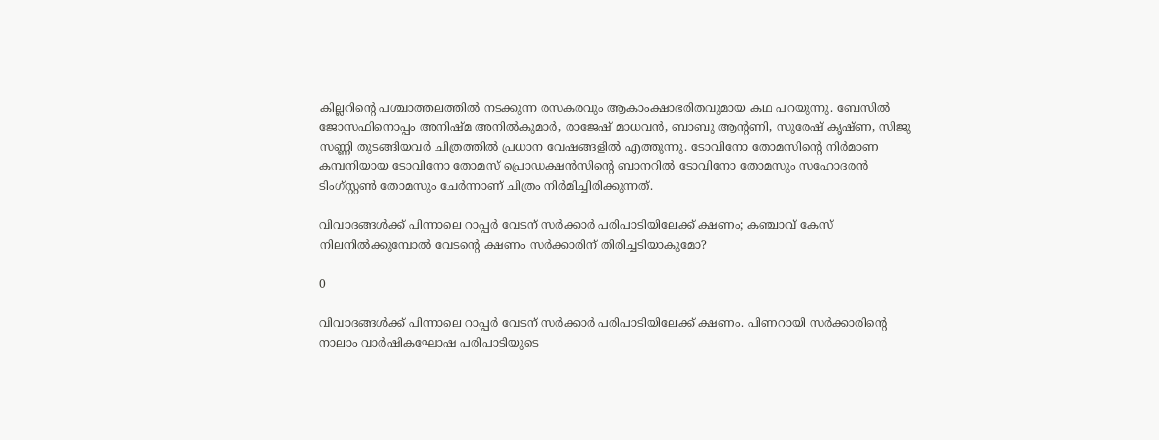കില്ലറിന്റെ പശ്ചാത്തലത്തിൽ നടക്കുന്ന രസകരവും ആകാംക്ഷാഭരിതവുമായ കഥ പറയുന്നു. ബേസിൽ ജോസഫിനൊപ്പം അനിഷ്മ അനിൽകുമാർ, രാജേഷ് മാധവൻ, ബാബു ആന്റണി, സുരേഷ് കൃഷ്ണ, സിജു സണ്ണി തുടങ്ങിയവർ ചിത്രത്തിൽ പ്രധാന വേഷങ്ങളിൽ എത്തുന്നു. ടോവിനോ തോമസിന്റെ നിർമാണ കമ്പനിയായ ടോവിനോ തോമസ് പ്രൊഡക്ഷൻസിന്റെ ബാനറിൽ ടോവിനോ തോമസും സഹോദരൻ ടിംഗ്സ്റ്റൺ തോമസും ചേർന്നാണ് ചിത്രം നിർമിച്ചിരിക്കുന്നത്.

വിവാദങ്ങൾക്ക് പിന്നാലെ റാപ്പർ വേടന് സർക്കാർ പരിപാടിയിലേക്ക് ക്ഷണം; കഞ്ചാവ് കേസ് നിലനിൽക്കുമ്പോൽ വേടന്റെ ക്ഷണം സർക്കാരിന് തിരിച്ചടിയാകുമോ?

0

വിവാദങ്ങൾക്ക് പിന്നാലെ റാപ്പർ വേടന് സർക്കാർ പരിപാടിയിലേക്ക് ക്ഷണം. പിണറായി സർക്കാരിന്റെ നാലാം വാർഷികഘോഷ പരിപാടിയുടെ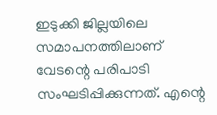ഇടുക്കി ജില്ലയിലെ സമാപനത്തിലാണ് വേടന്റെ പരിപാടി സംഘടിപ്പിക്കുന്നത്. എന്റെ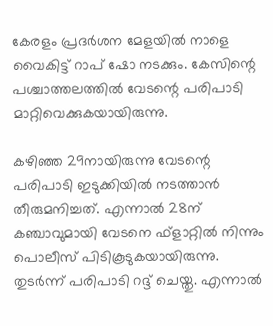കേരളം പ്രദർശന മേളയിൽ നാളെ വൈകിട്ട് റാപ് ഷോ നടക്കും. കേസിന്റെ പശ്ചാത്തലത്തിൽ വേടന്റെ പരിപാടി മാറ്റിവെക്കുകയായിരുന്നു.

കഴിഞ്ഞ 29നായിരുന്നു വേടന്റെ പരിപാടി ഇടുക്കിയിൽ നടത്താൻ തീരുമനിച്ചത്. എന്നാൽ 28ന് കഞ്ചാവുമായി വേടനെ ഫ്ളാറ്റിൽ നിന്നും പൊലീസ് പിടികൂടുകയായിരുന്നു. തുടർന്ന് പരിപാടി റദ്ദ് ചെയ്തു. എന്നാൽ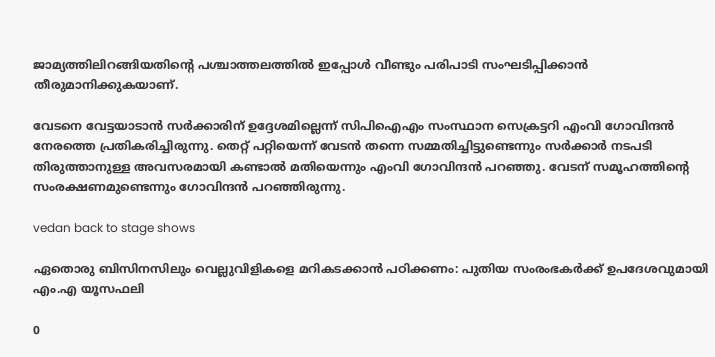ജാമ്യത്തിലിറങ്ങിയതിന്റെ പശ്ചാത്തലത്തിൽ ഇപ്പോൾ വീണ്ടും പരിപാടി സംഘടിപ്പിക്കാൻ തീരുമാനിക്കുകയാണ്.

വേടനെ വേട്ടയാടാൻ സർക്കാരിന് ഉദ്ദേശമില്ലെന്ന് സിപിഐഎം സംസ്ഥാന സെക്രട്ടറി എംവി ഗോവിന്ദൻ നേരത്തെ പ്രതികരിച്ചിരുന്നു. തെറ്റ് പറ്റിയെന്ന് വേടൻ തന്നെ സമ്മതിച്ചിട്ടുണ്ടെന്നും സർക്കാർ നടപടി തിരുത്താനുള്ള അവസരമായി കണ്ടാൽ മതിയെന്നും എംവി ഗോവിന്ദൻ പറഞ്ഞു. വേടന് സമൂഹത്തിന്റെ സംരക്ഷണമുണ്ടെന്നും ഗോവിന്ദൻ പറഞ്ഞിരുന്നു.

vedan back to stage shows

ഏതൊരു ബിസിനസിലും വെല്ലുവിളികളെ മറികടക്കാൻ പഠിക്കണം: പുതിയ സംരംഭകർക്ക് ഉപദേശവുമായി എം.എ യൂസഫലി

0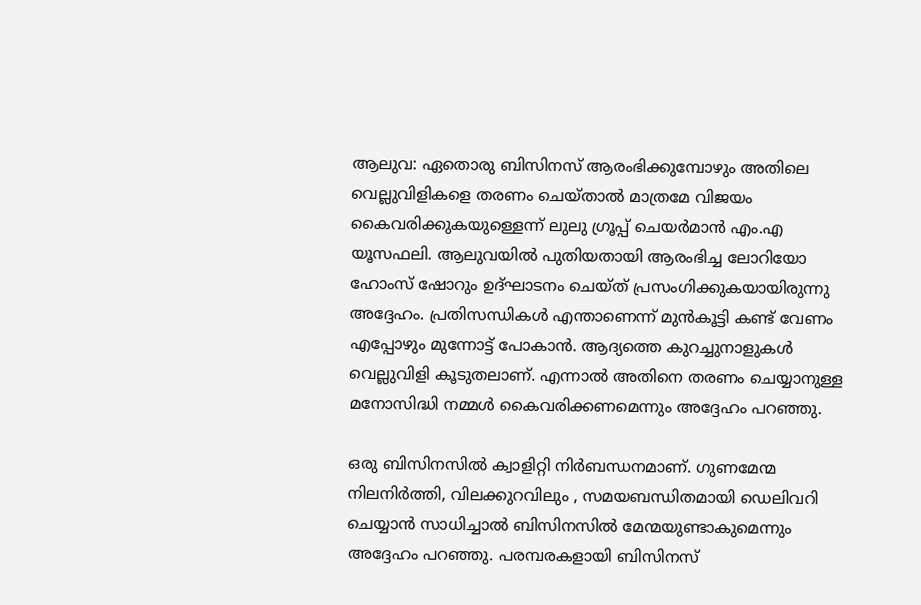ആലുവ: ഏതൊരു ബിസിനസ് ആരംഭിക്കുമ്പോഴും അതിലെ വെല്ലുവിളികളെ തരണം ചെയ്താൽ മാത്രമേ വിജയം കൈവരിക്കുകയുള്ളെന്ന് ലുലു ഗ്രൂപ്പ് ചെയർമാൻ എം.എ യൂസഫലി. ആലുവയിൽ പുതിയതായി ആരംഭിച്ച ലോറിയോ ഹോംസ് ഷോറും ഉദ്ഘാടനം ചെയ്ത് പ്രസംഗിക്കുകയായിരുന്നു അദ്ദേഹം. പ്രതിസന്ധികൾ എന്താണെന്ന് മുൻകൂട്ടി കണ്ട് വേണം എപ്പോഴും മുന്നോട്ട് പോകാൻ. ആദ്യത്തെ കുറച്ചുനാളുകൾ വെല്ലുവിളി കൂടുതലാണ്. എന്നാൽ അതിനെ തരണം ചെയ്യാനുള്ള മനോസിദ്ധി നമ്മൾ കൈവരിക്കണമെന്നും അദ്ദേഹം പറഞ്ഞു.

ഒരു ബിസിനസിൽ ക്വാളിറ്റി നിർബന്ധനമാണ്. ഗുണമേന്മ നിലനിർത്തി, വിലക്കുറവിലും , സമയബന്ധിതമായി ഡെലിവറി ചെയ്യാൻ സാധിച്ചാൽ ബിസിനസിൽ മേന്മയുണ്ടാകുമെന്നും അദ്ദേഹം പറഞ്ഞു. പരമ്പരകളായി ബിസിനസ്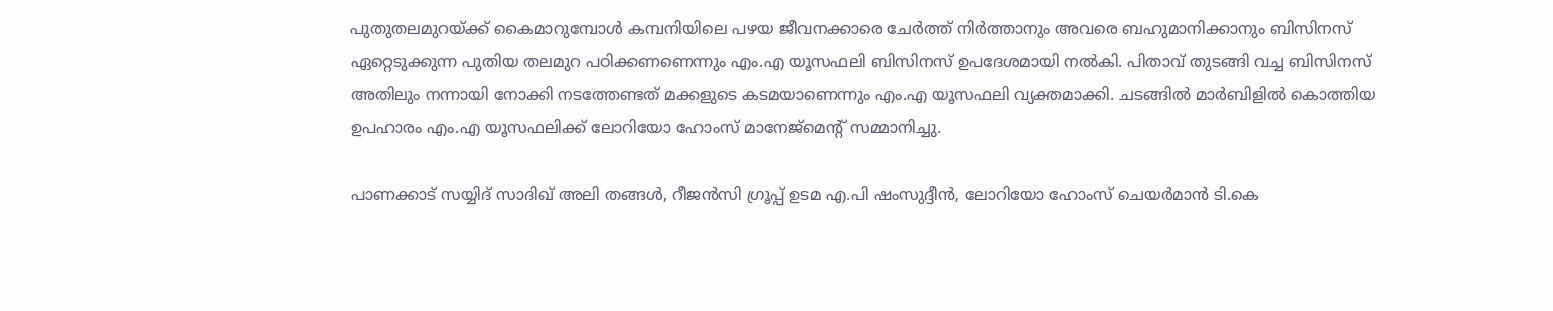പുതുതലമുറയ്ക്ക് കൈമാറുമ്പോൾ കമ്പനിയിലെ പഴയ ജീവനക്കാരെ ചേർത്ത് നിർത്താനും അവരെ ബഹുമാനിക്കാനും ബിസിനസ് ഏറ്റെടുക്കുന്ന പുതിയ തലമുറ പഠിക്കണണെന്നും എം.എ യൂസഫലി ബിസിനസ് ഉപദേശമായി നൽകി. പിതാവ് തുടങ്ങി വച്ച ബിസിനസ് അതിലും നന്നായി നോക്കി നടത്തേണ്ടത് മക്കളുടെ കടമയാണെന്നും എം.എ യൂസഫലി വ്യക്തമാക്കി. ചടങ്ങിൽ മാർബിളിൽ കൊത്തിയ ഉപഹാരം എം.എ യൂസഫലിക്ക് ലോറിയോ ഹോംസ് മാനേജ്മെന്റ് സമ്മാനിച്ചു.

പാണക്കാട് സയ്യിദ് സാദിഖ് അലി തങ്ങൾ, റീജൻസി ഗ്രൂപ്പ് ഉടമ എ.പി ഷംസുദ്ദീൻ, ലോറിയോ ഹോംസ് ചെയർമാൻ ടി.കെ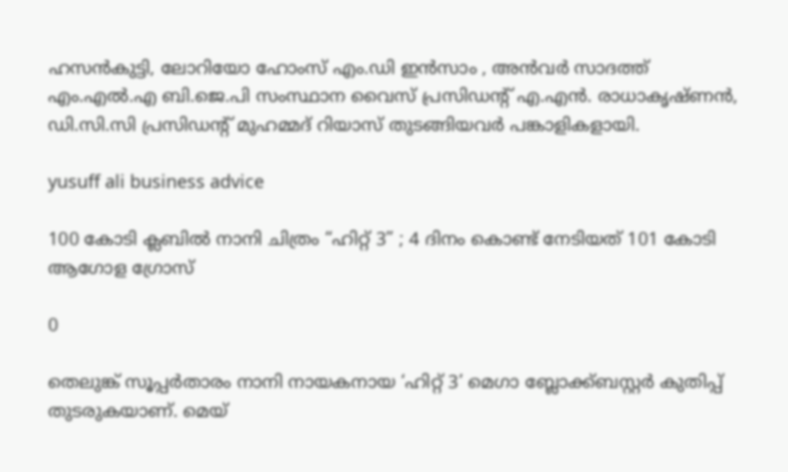ഹസൻകുട്ടി, ലോറിയോ ഹോംസ് എം.ഡി ഇൻസാം , അൻവർ സാദത്ത് എം.എൽ.എ ബി.ജെ.പി സംസ്ഥാന വൈസ് പ്രസിഡന്റ് എ.എൻ. രാധാകൃഷ്ണൻ, ഡി.സി.സി പ്രസിഡന്റ് മുഹമ്മദ് റിയാസ് തുടങ്ങിയവർ പങ്കാളികളായി.

yusuff ali business advice

100 കോടി ക്ലബിൽ നാനി ചിത്രം “ഹിറ്റ് 3” ; 4 ദിനം കൊണ്ട് നേടിയത് 101 കോടി ആഗോള ഗ്രോസ്

0

തെലുങ്ക് സൂപ്പർതാരം നാനി നായകനായ ‘ഹിറ്റ് 3’ മെഗാ ബ്ലോക്ക്ബസ്റ്റർ കുതിപ്പ് തുടരുകയാണ്. മെയ്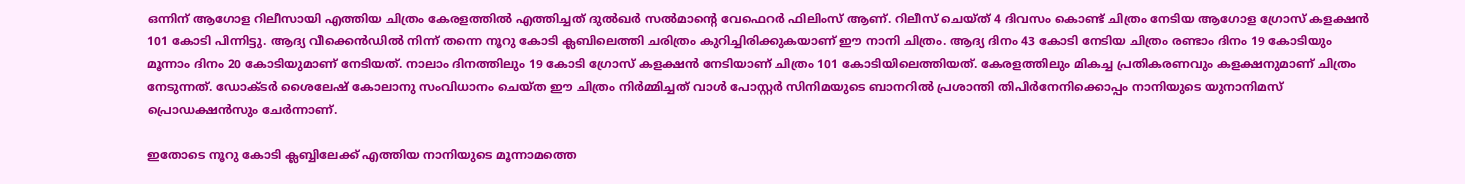ഒന്നിന് ആഗോള റിലീസായി എത്തിയ ചിത്രം കേരളത്തിൽ എത്തിച്ചത് ദുൽഖർ സൽമാൻ്റെ വേഫെറർ ഫിലിംസ് ആണ്. റിലീസ് ചെയ്ത് 4 ദിവസം കൊണ്ട് ചിത്രം നേടിയ ആഗോള ഗ്രോസ് കളക്ഷൻ 101 കോടി പിന്നിട്ടു. ആദ്യ വീക്കെൻഡിൽ നിന്ന് തന്നെ നൂറു കോടി ക്ലബിലെത്തി ചരിത്രം കുറിച്ചിരിക്കുകയാണ് ഈ നാനി ചിത്രം. ആദ്യ ദിനം 43 കോടി നേടിയ ചിത്രം രണ്ടാം ദിനം 19 കോടിയും മൂന്നാം ദിനം 20 കോടിയുമാണ് നേടിയത്. നാലാം ദിനത്തിലും 19 കോടി ഗ്രോസ് കളക്ഷൻ നേടിയാണ് ചിത്രം 101 കോടിയിലെത്തിയത്. കേരളത്തിലും മികച്ച പ്രതികരണവും കളക്ഷനുമാണ് ചിത്രം നേടുന്നത്. ഡോക്ടർ ശൈലേഷ് കോലാനു സംവിധാനം ചെയ്‌ത ഈ ചിത്രം നിർമ്മിച്ചത് വാൾ പോസ്റ്റർ സിനിമയുടെ ബാനറിൽ പ്രശാന്തി തിപിർനേനിക്കൊപ്പം നാനിയുടെ യുനാനിമസ് പ്രൊഡക്ഷൻസും ചേർന്നാണ്.

ഇതോടെ നൂറു കോടി ക്ലബ്ബിലേക്ക് എത്തിയ നാനിയുടെ മൂന്നാമത്തെ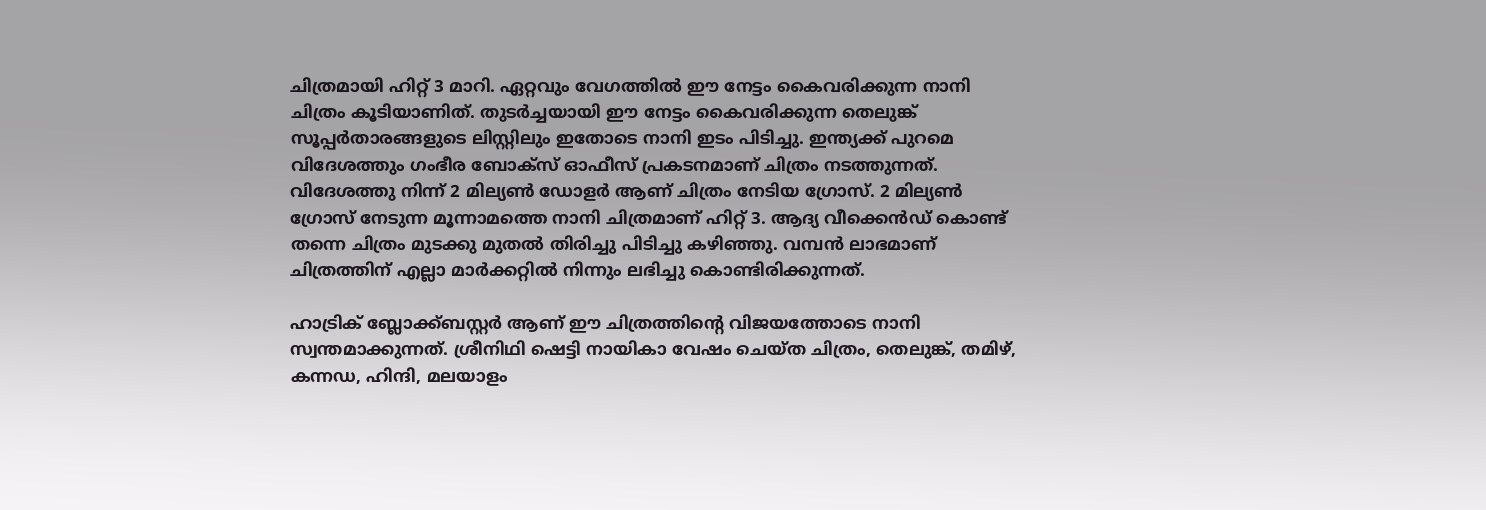ചിത്രമായി ഹിറ്റ് 3 മാറി. ഏറ്റവും വേഗത്തിൽ ഈ നേട്ടം കൈവരിക്കുന്ന നാനി ചിത്രം കൂടിയാണിത്. തുടർച്ചയായി ഈ നേട്ടം കൈവരിക്കുന്ന തെലുങ്ക് സൂപ്പർതാരങ്ങളുടെ ലിസ്റ്റിലും ഇതോടെ നാനി ഇടം പിടിച്ചു. ഇന്ത്യക്ക് പുറമെ വിദേശത്തും ഗംഭീര ബോക്സ് ഓഫീസ് പ്രകടനമാണ് ചിത്രം നടത്തുന്നത്. വിദേശത്തു നിന്ന് 2 മില്യൺ ഡോളർ ആണ് ചിത്രം നേടിയ ഗ്രോസ്. 2 മില്യൺ ഗ്രോസ് നേടുന്ന മൂന്നാമത്തെ നാനി ചിത്രമാണ് ഹിറ്റ് 3. ആദ്യ വീക്കെൻഡ് കൊണ്ട് തന്നെ ചിത്രം മുടക്കു മുതൽ തിരിച്ചു പിടിച്ചു കഴിഞ്ഞു. വമ്പൻ ലാഭമാണ് ചിത്രത്തിന് എല്ലാ മാർക്കറ്റിൽ നിന്നും ലഭിച്ചു കൊണ്ടിരിക്കുന്നത്.

ഹാട്രിക് ബ്ലോക്ക്ബസ്റ്റർ ആണ് ഈ ചിത്രത്തിന്റെ വിജയത്തോടെ നാനി സ്വന്തമാക്കുന്നത്. ശ്രീനിഥി ഷെട്ടി നായികാ വേഷം ചെയ്ത ചിത്രം, തെലുങ്ക്, തമിഴ്, കന്നഡ, ഹിന്ദി, മലയാളം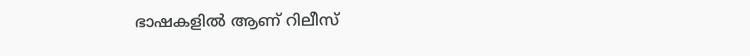ഭാഷകളിൽ ആണ് റിലീസ്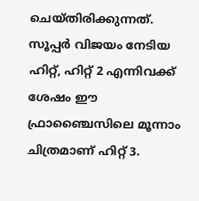ചെയ്തിരിക്കുന്നത്. സൂപ്പർ വിജയം നേടിയ ഹിറ്റ്, ഹിറ്റ് 2 എന്നിവക്ക് ശേഷം ഈ ഫ്രാഞ്ചൈസിലെ മൂന്നാം ചിത്രമാണ് ഹിറ്റ് 3.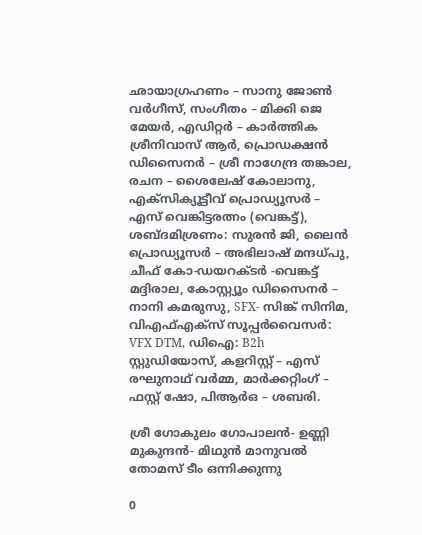ഛായാഗ്രഹണം – സാനു ജോൺ വർഗീസ്, സംഗീതം – മിക്കി ജെ മേയർ, എഡിറ്റർ – കാർത്തിക ശ്രീനിവാസ് ആർ, പ്രൊഡക്ഷൻ ഡിസൈനർ – ശ്രീ നാഗേന്ദ്ര തങ്കാല, രചന – ശൈലേഷ് കോലാനു, എക്സിക്യൂട്ടീവ് പ്രൊഡ്യൂസർ – എസ് വെങ്കിട്ടരത്നം (വെങ്കട്ട്), ശബ്ദമിശ്രണം: സുരൻ ജി, ലൈൻ പ്രൊഡ്യൂസർ – അഭിലാഷ് മന്ദധ്പു, ചീഫ് കോ-ഡയറക്ടർ -വെങ്കട്ട് മദ്ദിരാല, കോസ്റ്റ്യൂം ഡിസൈനർ – നാനി കമരുസു, SFX- സിങ്ക് സിനിമ, വിഎഫ്എക്സ് സൂപ്പർവൈസർ: VFX DTM, ഡിഐ: B2h സ്റ്റുഡിയോസ്, കളറിസ്റ്റ് – എസ് രഘുനാഥ് വർമ്മ, മാർക്കറ്റിംഗ് – ഫസ്റ്റ് ഷോ, പിആർഒ – ശബരി.

ശ്രീ ഗോകുലം ഗോപാലൻ- ഉണ്ണി മുകുന്ദൻ- മിഥുൻ മാനുവൽ തോമസ് ടീം ഒന്നിക്കുന്നു

0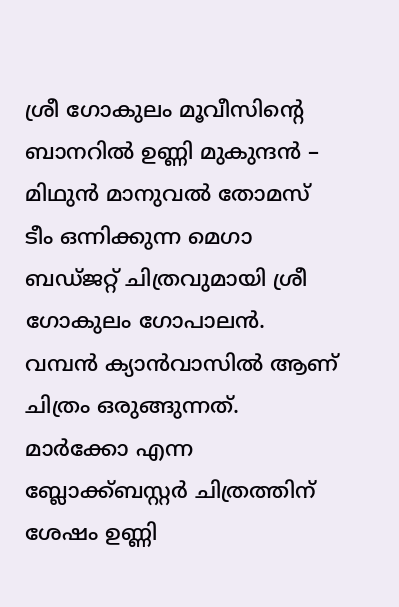ശ്രീ ഗോകുലം മൂവീസിന്റെ ബാനറിൽ ഉണ്ണി മുകുന്ദൻ – മിഥുൻ മാനുവൽ തോമസ് ടീം ഒന്നിക്കുന്ന മെഗാ ബഡ്ജറ്റ് ചിത്രവുമായി ശ്രീ ഗോകുലം ഗോപാലൻ. വമ്പൻ ക്യാൻവാസിൽ ആണ് ചിത്രം ഒരുങ്ങുന്നത്. മാർക്കോ എന്ന ബ്ലോക്ക്ബസ്റ്റർ ചിത്രത്തിന് ശേഷം ഉണ്ണി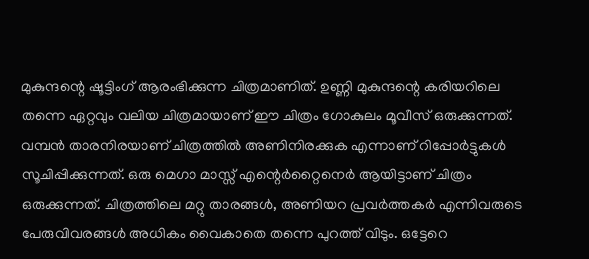മുകുന്ദന്റെ ഷൂട്ടിംഗ് ആരംഭിക്കുന്ന ചിത്രമാണിത്. ഉണ്ണി മുകുന്ദന്റെ കരിയറിലെ തന്നെ ഏറ്റവും വലിയ ചിത്രമായാണ് ഈ ചിത്രം ഗോകുലം മൂവീസ് ഒരുക്കുന്നത്. വമ്പൻ താരനിരയാണ് ചിത്രത്തിൽ അണിനിരക്കുക എന്നാണ് റിപ്പോർട്ടുകൾ സൂചിപ്പിക്കുന്നത്. ഒരു മെഗാ മാസ്സ് എന്റെർറ്റൈനെർ ആയിട്ടാണ് ചിത്രം ഒരുക്കുന്നത്. ചിത്രത്തിലെ മറ്റു താരങ്ങൾ, അണിയറ പ്രവർത്തകർ എന്നിവരുടെ പേരുവിവരങ്ങൾ അധികം വൈകാതെ തന്നെ പുറത്ത് വിടും. ഒട്ടേറെ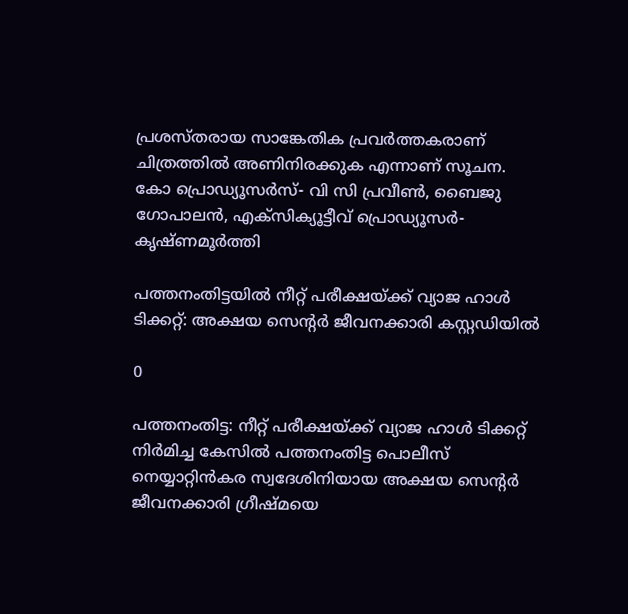പ്രശസ്തരായ സാങ്കേതിക പ്രവർത്തകരാണ് ചിത്രത്തിൽ അണിനിരക്കുക എന്നാണ് സൂചന. കോ പ്രൊഡ്യൂസർസ്- വി സി പ്രവീൺ, ബൈജു ഗോപാലൻ, എക്സിക്യൂട്ടീവ് പ്രൊഡ്യൂസർ- കൃഷ്ണമൂർത്തി

പത്തനംതിട്ടയിൽ നീറ്റ് പരീക്ഷയ്ക്ക് വ്യാജ ഹാൾ ടിക്കറ്റ്: അക്ഷയ സെന്റർ ജീവനക്കാരി കസ്റ്റഡിയിൽ

0

പത്തനംതിട്ട: നീറ്റ് പരീക്ഷയ്ക്ക് വ്യാജ ഹാൾ ടിക്കറ്റ് നിർമിച്ച കേസിൽ പത്തനംതിട്ട പൊലീസ് നെയ്യാറ്റിൻകര സ്വദേശിനിയായ അക്ഷയ സെന്റർ ജീവനക്കാരി ഗ്രീഷ്മയെ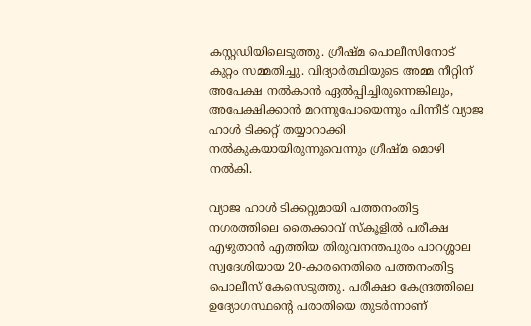കസ്റ്റഡിയിലെടുത്തു. ഗ്രീഷ്മ പൊലീസിനോട് കുറ്റം സമ്മതിച്ചു. വിദ്യാർത്ഥിയുടെ അമ്മ നീറ്റിന് അപേക്ഷ നൽകാൻ ഏൽപ്പിച്ചിരുന്നെങ്കിലും, അപേക്ഷിക്കാൻ മറന്നുപോയെന്നും പിന്നീട് വ്യാജ ഹാൾ ടിക്കറ്റ് തയ്യാറാക്കി നൽകുകയായിരുന്നുവെന്നും ഗ്രീഷ്മ മൊഴി നൽകി.

വ്യാജ ഹാൾ ടിക്കറ്റുമായി പത്തനംതിട്ട നഗരത്തിലെ തൈക്കാവ് സ്കൂളിൽ പരീക്ഷ എഴുതാൻ എത്തിയ തിരുവനന്തപുരം പാറശ്ശാല സ്വദേശിയായ 20-കാരനെതിരെ പത്തനംതിട്ട പൊലീസ് കേസെടുത്തു. പരീക്ഷാ കേന്ദ്രത്തിലെ ഉദ്യോഗസ്ഥന്റെ പരാതിയെ തുടർന്നാണ്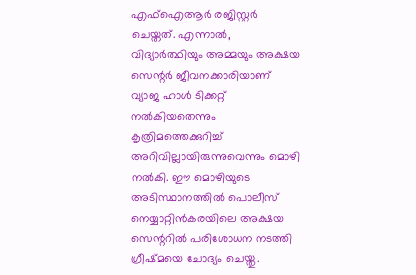എഫ്ഐആർ രജിസ്റ്റർ ചെയ്തത്. എന്നാൽ, വിദ്യാർത്ഥിയും അമ്മയും അക്ഷയ സെന്റർ ജീവനക്കാരിയാണ് വ്യാജ ഹാൾ ടിക്കറ്റ് നൽകിയതെന്നും കൃത്രിമത്തെക്കുറിച്ച് അറിവില്ലായിരുന്നുവെന്നും മൊഴി നൽകി. ഈ മൊഴിയുടെ അടിസ്ഥാനത്തിൽ പൊലീസ് നെയ്യാറ്റിൻകരയിലെ അക്ഷയ സെന്ററിൽ പരിശോധന നടത്തി ഗ്രീഷ്മയെ ചോദ്യം ചെയ്തു.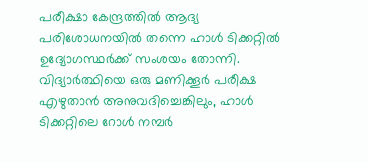പരീക്ഷാ കേന്ദ്രത്തിൽ ആദ്യ പരിശോധനയിൽ തന്നെ ഹാൾ ടിക്കറ്റിൽ ഉദ്യോഗസ്ഥർക്ക് സംശയം തോന്നി. വിദ്യാർത്ഥിയെ ഒരു മണിക്കൂർ പരീക്ഷ എഴുതാൻ അനുവദിച്ചെങ്കിലും, ഹാൾ ടിക്കറ്റിലെ റോൾ നമ്പർ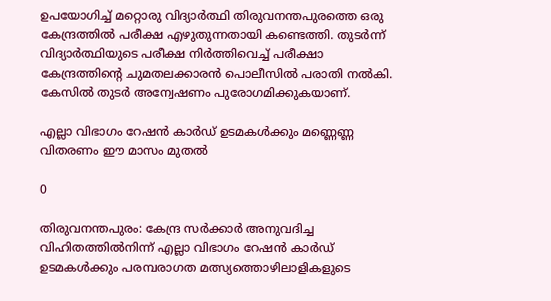ഉപയോഗിച്ച് മറ്റൊരു വിദ്യാർത്ഥി തിരുവനന്തപുരത്തെ ഒരു കേന്ദ്രത്തിൽ പരീക്ഷ എഴുതുന്നതായി കണ്ടെത്തി. തുടർന്ന് വിദ്യാർത്ഥിയുടെ പരീക്ഷ നിർത്തിവെച്ച് പരീക്ഷാ കേന്ദ്രത്തിന്റെ ചുമതലക്കാരൻ പൊലീസിൽ പരാതി നൽകി. കേസിൽ തുടർ അന്വേഷണം പുരോഗമിക്കുകയാണ്.

എല്ലാ വിഭാഗം റേഷൻ കാർഡ് ഉടമകൾക്കും മണ്ണെണ്ണ വിതരണം ഈ മാസം മുതൽ

0

തിരുവനന്തപുരം: കേന്ദ്ര സർക്കാർ അനുവദിച്ച വിഹിതത്തിൽനിന്ന് എല്ലാ വിഭാഗം റേഷൻ കാർഡ് ഉടമകൾക്കും പരമ്പരാഗത മത്സ്യത്തൊഴിലാളികളുടെ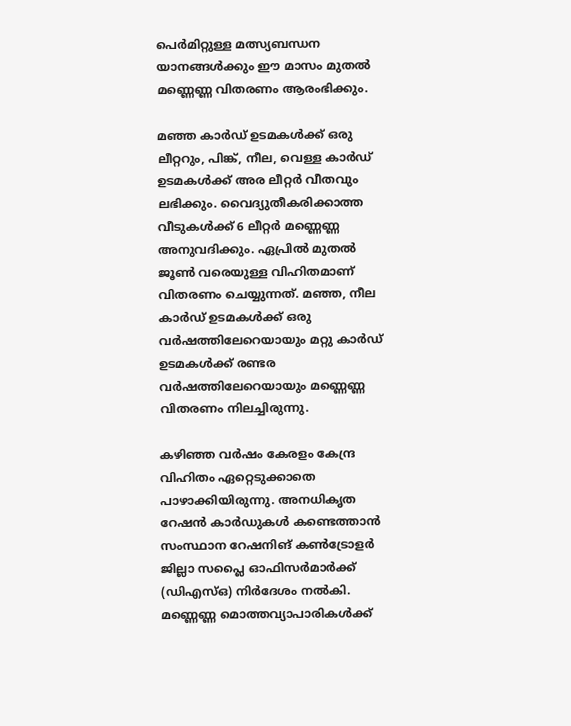പെർമിറ്റുള്ള മത്സ്യബന്ധന യാനങ്ങൾക്കും ഈ മാസം മുതൽ മണ്ണെണ്ണ വിതരണം ആരംഭിക്കും.

മഞ്ഞ കാർഡ് ഉടമകൾക്ക് ഒരു ലീറ്ററും, പിങ്ക്, നീല, വെള്ള കാർഡ് ഉടമകൾക്ക് അര ലീറ്റർ വീതവും ലഭിക്കും. വൈദ്യുതീകരിക്കാത്ത വീടുകൾക്ക് 6 ലീറ്റർ മണ്ണെണ്ണ അനുവദിക്കും. ഏപ്രിൽ മുതൽ ജൂൺ വരെയുള്ള വിഹിതമാണ് വിതരണം ചെയ്യുന്നത്. മഞ്ഞ, നീല കാർഡ് ഉടമകൾക്ക് ഒരു വർഷത്തിലേറെയായും മറ്റു കാർഡ് ഉടമകൾക്ക് രണ്ടര വർഷത്തിലേറെയായും മണ്ണെണ്ണ വിതരണം നിലച്ചിരുന്നു.

കഴിഞ്ഞ വർഷം കേരളം കേന്ദ്ര വിഹിതം ഏറ്റെടുക്കാതെ പാഴാക്കിയിരുന്നു. അനധികൃത റേഷൻ കാർഡുകൾ കണ്ടെത്താൻ സംസ്ഥാന റേഷനിങ് കൺട്രോളർ ജില്ലാ സപ്ലൈ ഓഫിസർമാർക്ക് (ഡിഎസ്ഒ) നിർദേശം നൽകി. മണ്ണെണ്ണ മൊത്തവ്യാപാരികൾക്ക്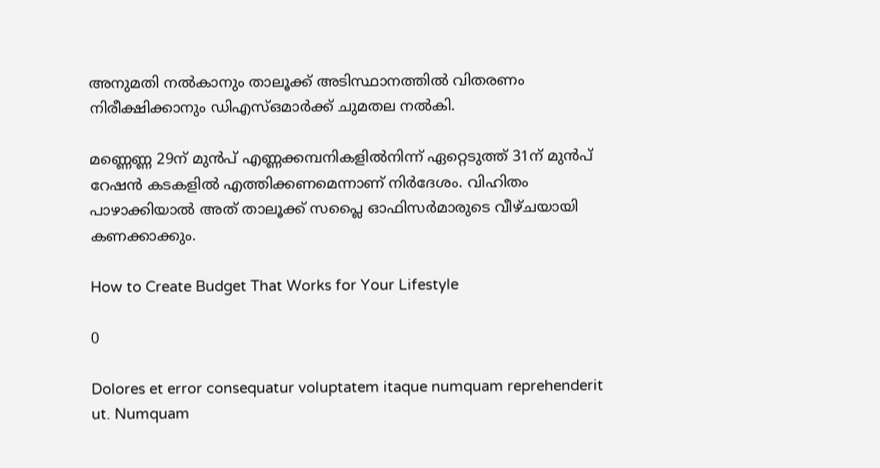അനുമതി നൽകാനും താലൂക്ക് അടിസ്ഥാനത്തിൽ വിതരണം നിരീക്ഷിക്കാനും ഡിഎസ്ഒമാർക്ക് ചുമതല നൽകി.

മണ്ണെണ്ണ 29ന് മുൻപ് എണ്ണക്കമ്പനികളിൽനിന്ന് ഏറ്റെടുത്ത് 31ന് മുൻപ് റേഷൻ കടകളിൽ എത്തിക്കണമെന്നാണ് നിർദേശം. വിഹിതം പാഴാക്കിയാൽ അത് താലൂക്ക് സപ്ലൈ ഓഫിസർമാരുടെ വീഴ്ചയായി കണക്കാക്കും.

How to Create Budget That Works for Your Lifestyle

0

Dolores et error consequatur voluptatem itaque numquam reprehenderit ut. Numquam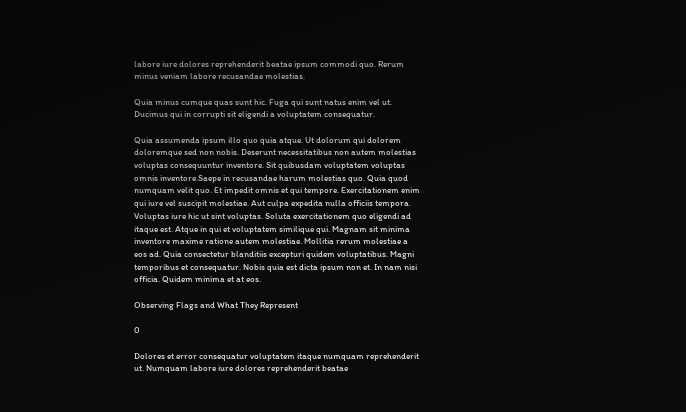labore iure dolores reprehenderit beatae ipsum commodi quo. Rerum minus veniam labore recusandae molestias.

Quia minus cumque quas sunt hic. Fuga qui sunt natus enim vel ut. Ducimus qui in corrupti sit eligendi a voluptatem consequatur.

Quia assumenda ipsum illo quo quia atque. Ut dolorum qui dolorem doloremque sed non nobis. Deserunt necessitatibus non autem molestias voluptas consequuntur inventore. Sit quibusdam voluptatem voluptas omnis inventore.Saepe in recusandae harum molestias quo. Quia quod numquam velit quo. Et impedit omnis et qui tempore. Exercitationem enim qui iure vel suscipit molestiae. Aut culpa expedita nulla officiis tempora. Voluptas iure hic ut sint voluptas. Soluta exercitationem quo eligendi ad itaque est. Atque in qui et voluptatem similique qui. Magnam sit minima inventore maxime ratione autem molestiae. Mollitia rerum molestiae a eos ad. Quia consectetur blanditiis excepturi quidem voluptatibus. Magni temporibus et consequatur. Nobis quia est dicta ipsum non et. In nam nisi officia. Quidem minima et at eos.

Observing Flags and What They Represent

0

Dolores et error consequatur voluptatem itaque numquam reprehenderit ut. Numquam labore iure dolores reprehenderit beatae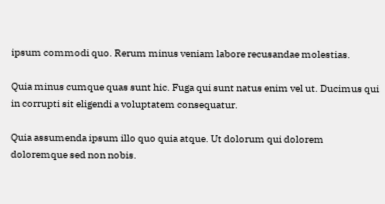ipsum commodi quo. Rerum minus veniam labore recusandae molestias.

Quia minus cumque quas sunt hic. Fuga qui sunt natus enim vel ut. Ducimus qui in corrupti sit eligendi a voluptatem consequatur.

Quia assumenda ipsum illo quo quia atque. Ut dolorum qui dolorem doloremque sed non nobis.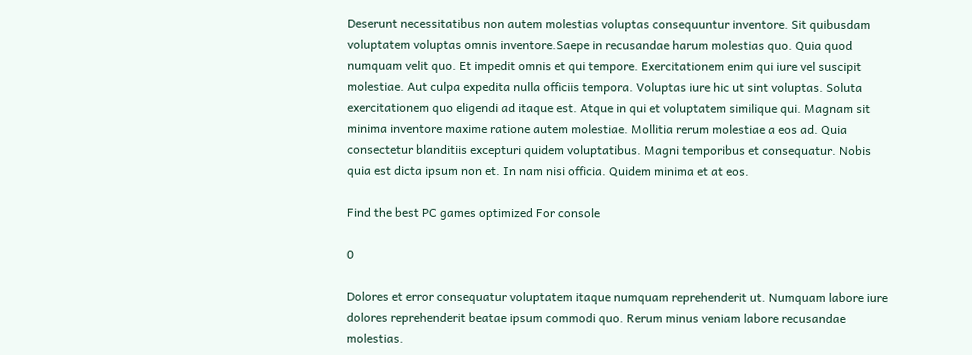Deserunt necessitatibus non autem molestias voluptas consequuntur inventore. Sit quibusdam voluptatem voluptas omnis inventore.Saepe in recusandae harum molestias quo. Quia quod numquam velit quo. Et impedit omnis et qui tempore. Exercitationem enim qui iure vel suscipit molestiae. Aut culpa expedita nulla officiis tempora. Voluptas iure hic ut sint voluptas. Soluta exercitationem quo eligendi ad itaque est. Atque in qui et voluptatem similique qui. Magnam sit minima inventore maxime ratione autem molestiae. Mollitia rerum molestiae a eos ad. Quia consectetur blanditiis excepturi quidem voluptatibus. Magni temporibus et consequatur. Nobis quia est dicta ipsum non et. In nam nisi officia. Quidem minima et at eos.

Find the best PC games optimized For console

0

Dolores et error consequatur voluptatem itaque numquam reprehenderit ut. Numquam labore iure dolores reprehenderit beatae ipsum commodi quo. Rerum minus veniam labore recusandae molestias.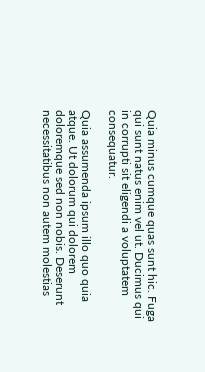Quia minus cumque quas sunt hic. Fuga qui sunt natus enim vel ut. Ducimus qui in corrupti sit eligendi a voluptatem consequatur.

Quia assumenda ipsum illo quo quia atque. Ut dolorum qui dolorem doloremque sed non nobis. Deserunt necessitatibus non autem molestias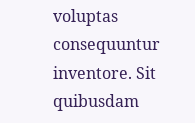voluptas consequuntur inventore. Sit quibusdam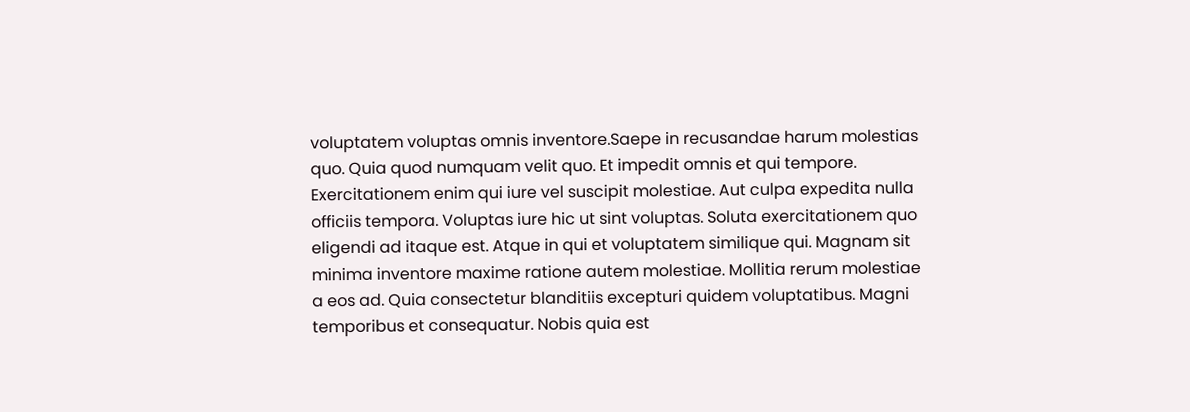voluptatem voluptas omnis inventore.Saepe in recusandae harum molestias quo. Quia quod numquam velit quo. Et impedit omnis et qui tempore. Exercitationem enim qui iure vel suscipit molestiae. Aut culpa expedita nulla officiis tempora. Voluptas iure hic ut sint voluptas. Soluta exercitationem quo eligendi ad itaque est. Atque in qui et voluptatem similique qui. Magnam sit minima inventore maxime ratione autem molestiae. Mollitia rerum molestiae a eos ad. Quia consectetur blanditiis excepturi quidem voluptatibus. Magni temporibus et consequatur. Nobis quia est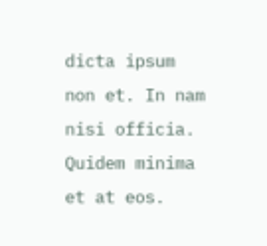dicta ipsum non et. In nam nisi officia. Quidem minima et at eos.